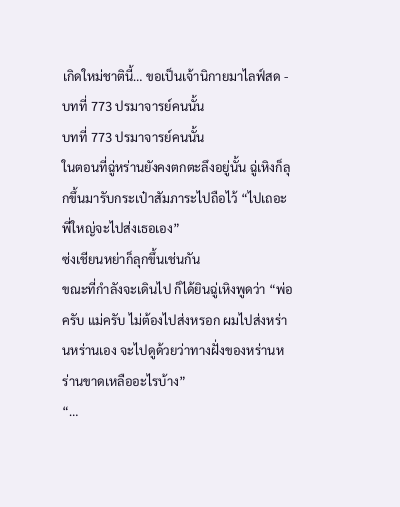เกิดใหม่ชาตินี้… ขอเป็นเจ้านิกายมาไลฟ์สด - บทที่ 773 ปรมาจารย์คนนั้น
บทที่ 773 ปรมาจารย์คนนั้น
ในตอนที่ฉู่หร่านยังคงตกตะลึงอยู่นั้น ฉู่เหิงก็ลุกขึ้นมารับกระเป๋าสัมภาระไปถือไว้ “ไปเถอะ พี่ใหญ่จะไปส่งเธอเอง”
ซ่งเชียนหย่าก็ลุกขึ้นเช่นกัน
ขณะที่กำลังจะเดินไป ก็ได้ยินฉู่เหิงพูดว่า “พ่อครับ แม่ครับ ไม่ต้องไปส่งหรอก ผมไปส่งหร่านหร่านเอง จะไปดูด้วยว่าทางฝั่งของหร่านหร่านขาดเหลืออะไรบ้าง”
“…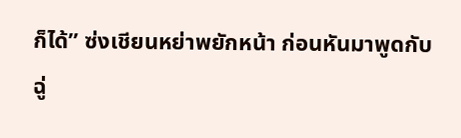ก็ได้” ซ่งเชียนหย่าพยักหน้า ก่อนหันมาพูดกับฉู่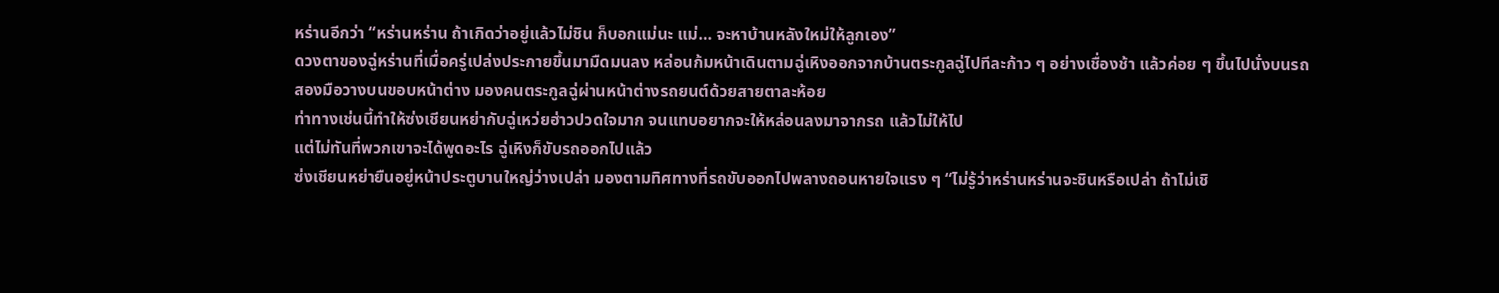หร่านอีกว่า “หร่านหร่าน ถ้าเกิดว่าอยู่แล้วไม่ชิน ก็บอกแม่นะ แม่… จะหาบ้านหลังใหม่ให้ลูกเอง”
ดวงตาของฉู่หร่านที่เมื่อครู่เปล่งประกายขึ้นมามืดมนลง หล่อนก้มหน้าเดินตามฉู่เหิงออกจากบ้านตระกูลฉู่ไปทีละก้าว ๆ อย่างเชื่องช้า แล้วค่อย ๆ ขึ้นไปนั่งบนรถ
สองมือวางบนขอบหน้าต่าง มองคนตระกูลฉู่ผ่านหน้าต่างรถยนต์ด้วยสายตาละห้อย
ท่าทางเช่นนี้ทำให้ซ่งเชียนหย่ากับฉู่เหว่ยฮ่าวปวดใจมาก จนแทบอยากจะให้หล่อนลงมาจากรถ แล้วไม่ให้ไป
แต่ไม่ทันที่พวกเขาจะได้พูดอะไร ฉู่เหิงก็ขับรถออกไปแล้ว
ซ่งเชียนหย่ายืนอยู่หน้าประตูบานใหญ่ว่างเปล่า มองตามทิศทางที่รถขับออกไปพลางถอนหายใจแรง ๆ “ไม่รู้ว่าหร่านหร่านจะชินหรือเปล่า ถ้าไม่เชิ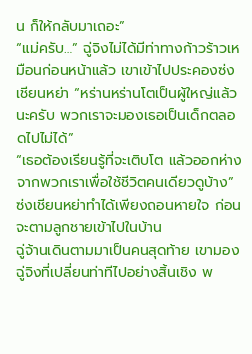น ก็ให้กลับมาเถอะ”
“แม่ครับ…” ฉู่จิงไม่ได้มีท่าทางก้าวร้าวเหมือนก่อนหน้าแล้ว เขาเข้าไปประคองซ่งเชียนหย่า “หร่านหร่านโตเป็นผู้ใหญ่แล้วนะครับ พวกเราจะมองเธอเป็นเด็กตลอดไปไม่ได้”
“เธอต้องเรียนรู้ที่จะเติบโต แล้วออกห่างจากพวกเราเพื่อใช้ชีวิตคนเดียวดูบ้าง”
ซ่งเชียนหย่าทำได้เพียงถอนหายใจ ก่อนจะตามลูกชายเข้าไปในบ้าน
ฉู่จ้านเดินตามมาเป็นคนสุดท้าย เขามองฉู่จิงที่เปลี่ยนท่าทีไปอย่างสิ้นเชิง พ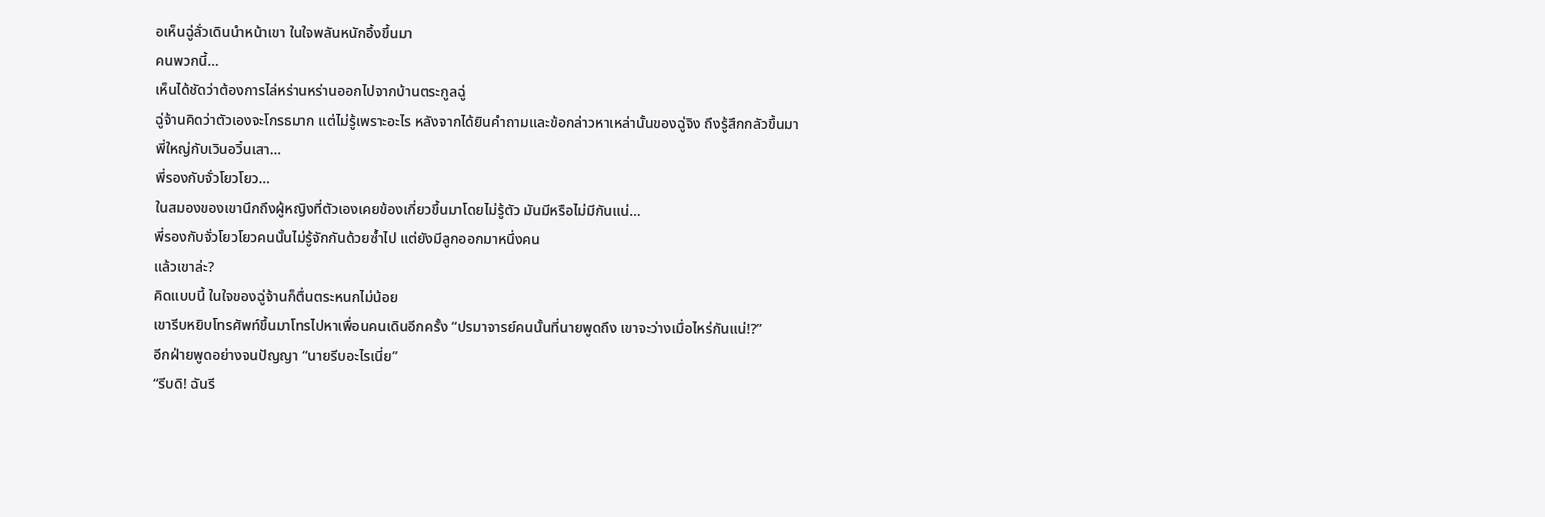อเห็นฉู่ลั่วเดินนำหน้าเขา ในใจพลันหนักอึ้งขึ้นมา
คนพวกนี้…
เห็นได้ชัดว่าต้องการไล่หร่านหร่านออกไปจากบ้านตระกูลฉู่
ฉู่จ้านคิดว่าตัวเองจะโกรธมาก แต่ไม่รู้เพราะอะไร หลังจากได้ยินคำถามและข้อกล่าวหาเหล่านั้นของฉู่จิง ถึงรู้สึกกลัวขึ้นมา
พี่ใหญ่กับเวินอวิ๋นเสา…
พี่รองกับจั่วโยวโยว…
ในสมองของเขานึกถึงผู้หญิงที่ตัวเองเคยข้องเกี่ยวขึ้นมาโดยไม่รู้ตัว มันมีหรือไม่มีกันแน่…
พี่รองกับจั่วโยวโยวคนนั้นไม่รู้จักกันด้วยซ้ำไป แต่ยังมีลูกออกมาหนึ่งคน
แล้วเขาล่ะ?
คิดแบบนี้ ในใจของฉู่จ้านก็ตื่นตระหนกไม่น้อย
เขารีบหยิบโทรศัพท์ขึ้นมาโทรไปหาเพื่อนคนเดินอีกครั้ง “ปรมาจารย์คนนั้นที่นายพูดถึง เขาจะว่างเมื่อไหร่กันแน่!?”
อีกฝ่ายพูดอย่างจนปัญญา “นายรีบอะไรเนี่ย”
“รีบดิ! ฉันรี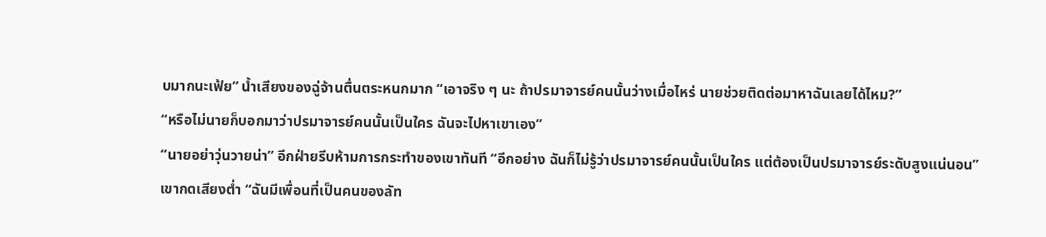บมากนะเฟ้ย” น้ำเสียงของฉู่จ้านตื่นตระหนกมาก “เอาจริง ๆ นะ ถ้าปรมาจารย์คนนั้นว่างเมื่อไหร่ นายช่วยติดต่อมาหาฉันเลยได้ไหม?”
“หรือไม่นายก็บอกมาว่าปรมาจารย์คนนั้นเป็นใคร ฉันจะไปหาเขาเอง”
“นายอย่าวุ่นวายน่า” อีกฝ่ายรีบห้ามการกระทำของเขาทันที “อีกอย่าง ฉันก็ไม่รู้ว่าปรมาจารย์คนนั้นเป็นใคร แต่ต้องเป็นปรมาจารย์ระดับสูงแน่นอน”
เขากดเสียงต่ำ “ฉันมีเพื่อนที่เป็นคนของลัท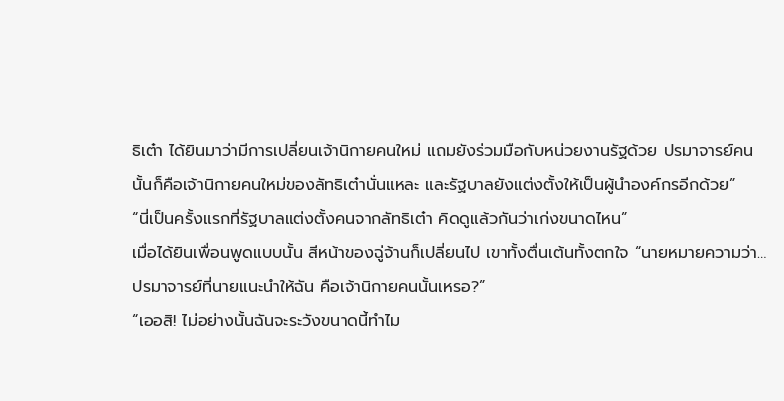ธิเต๋า ได้ยินมาว่ามีการเปลี่ยนเจ้านิกายคนใหม่ แถมยังร่วมมือกับหน่วยงานรัฐด้วย ปรมาจารย์คนนั้นก็คือเจ้านิกายคนใหม่ของลัทธิเต๋านั่นแหละ และรัฐบาลยังแต่งตั้งให้เป็นผู้นำองค์กรอีกด้วย”
“นี่เป็นครั้งแรกที่รัฐบาลแต่งตั้งคนจากลัทธิเต๋า คิดดูแล้วกันว่าเก่งขนาดไหน”
เมื่อได้ยินเพื่อนพูดแบบนั้น สีหน้าของฉู่จ้านก็เปลี่ยนไป เขาทั้งตื่นเต้นทั้งตกใจ “นายหมายความว่า…ปรมาจารย์ที่นายแนะนำให้ฉัน คือเจ้านิกายคนนั้นเหรอ?”
“เออสิ! ไม่อย่างนั้นฉันจะระวังขนาดนี้ทำไม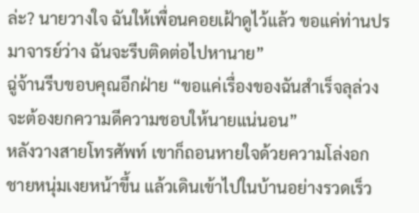ล่ะ? นายวางใจ ฉันให้เพื่อนคอยเฝ้าดูไว้แล้ว ขอแค่ท่านปรมาจารย์ว่าง ฉันจะรีบติดต่อไปหานาย”
ฉู่จ้านรีบขอบคุณอีกฝ่าย “ขอแค่เรื่องของฉันสำเร็จลุล่วง จะต้องยกความดีความชอบให้นายแน่นอน”
หลังวางสายโทรศัพท์ เขาก็ถอนหายใจด้วยความโล่งอก
ชายหนุ่มเงยหน้าขึ้น แล้วเดินเข้าไปในบ้านอย่างรวดเร็ว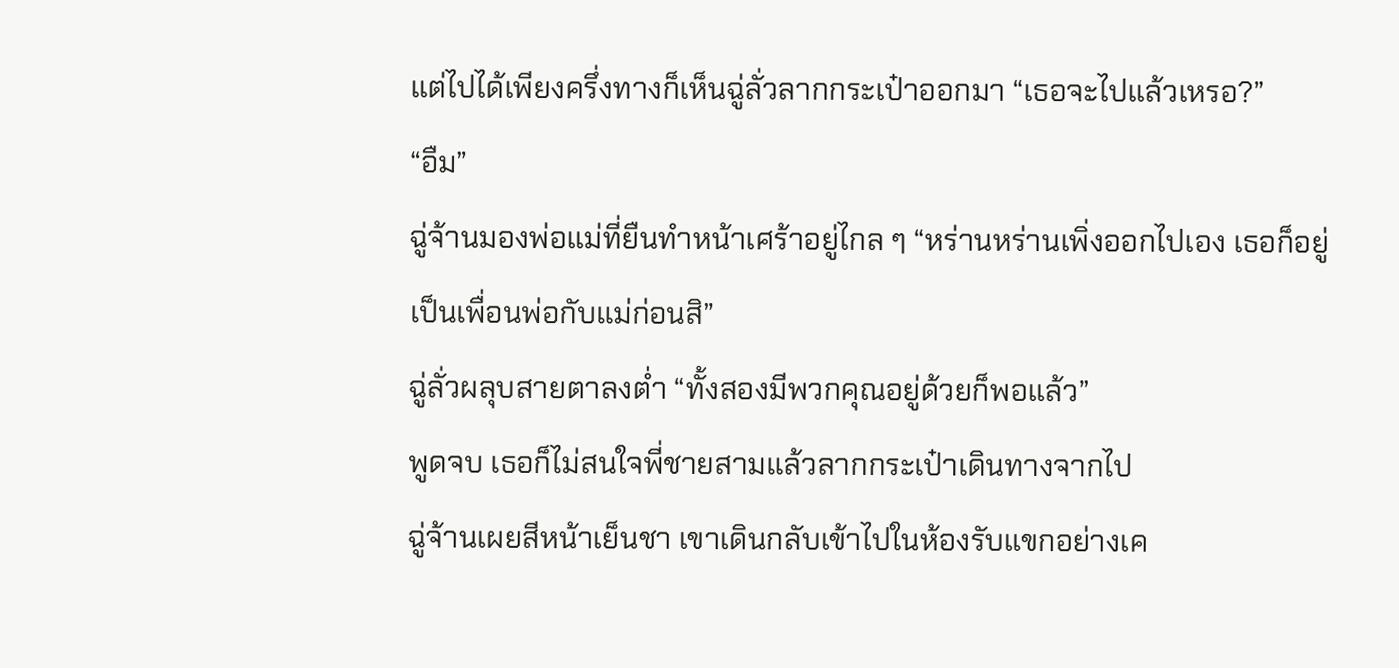แต่ไปได้เพียงครึ่งทางก็เห็นฉู่ลั่วลากกระเป๋าออกมา “เธอจะไปแล้วเหรอ?”
“อืม”
ฉู่จ้านมองพ่อแม่ที่ยืนทำหน้าเศร้าอยู่ไกล ๆ “หร่านหร่านเพิ่งออกไปเอง เธอก็อยู่เป็นเพื่อนพ่อกับแม่ก่อนสิ”
ฉู่ลั่วผลุบสายตาลงต่ำ “ทั้งสองมีพวกคุณอยู่ด้วยก็พอแล้ว”
พูดจบ เธอก็ไม่สนใจพี่ชายสามแล้วลากกระเป๋าเดินทางจากไป
ฉู่จ้านเผยสีหน้าเย็นชา เขาเดินกลับเข้าไปในห้องรับแขกอย่างเค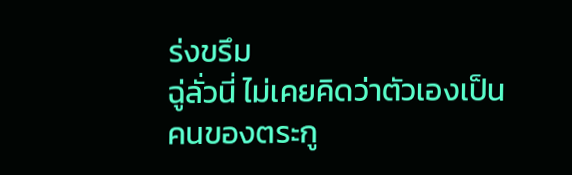ร่งขรึม
ฉู่ลั่วนี่ ไม่เคยคิดว่าตัวเองเป็นคนของตระกู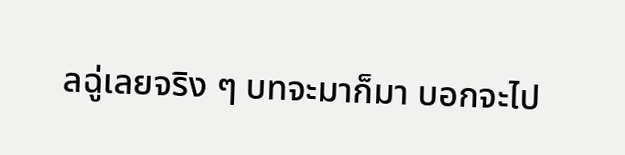ลฉู่เลยจริง ๆ บทจะมาก็มา บอกจะไป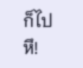ก็ไป
หึ!